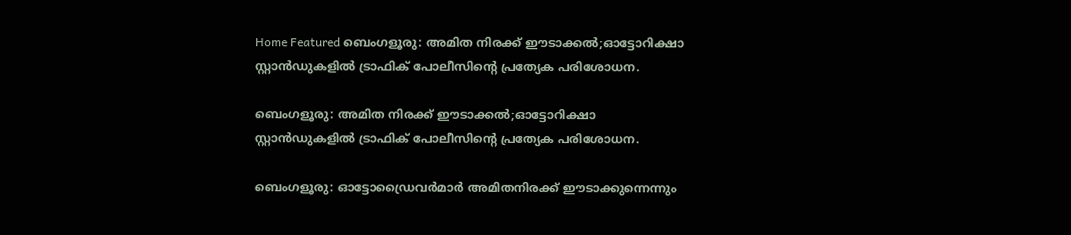Home Featured ബെംഗളൂരു: അമിത നിരക്ക് ഈടാക്കൽ;ഓട്ടോറിക്ഷാ സ്റ്റാൻഡുകളിൽ ട്രാഫിക് പോലീസിന്റെ പ്രത്യേക പരിശോധന.

ബെംഗളൂരു: അമിത നിരക്ക് ഈടാക്കൽ;ഓട്ടോറിക്ഷാ സ്റ്റാൻഡുകളിൽ ട്രാഫിക് പോലീസിന്റെ പ്രത്യേക പരിശോധന.

ബെംഗളൂരു: ഓട്ടോഡ്രൈവർമാർ അമിതനിരക്ക് ഈടാക്കുന്നെന്നും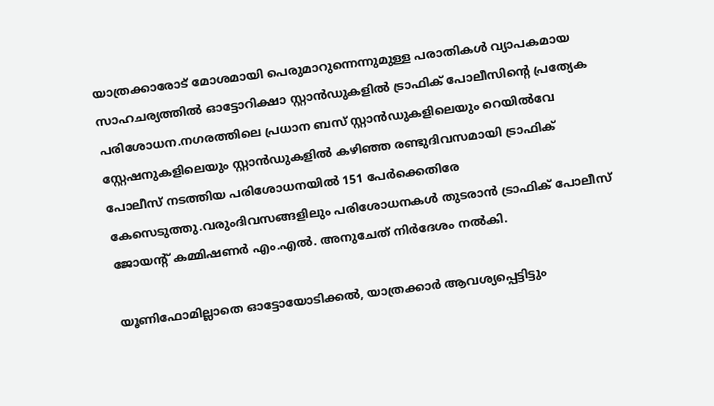യാത്രക്കാരോട് മോശമായി പെരുമാറുന്നെന്നുമുള്ള പരാതികൾ വ്യാപകമായ സാഹചര്യത്തിൽ ഓട്ടോറിക്ഷാ സ്റ്റാൻഡുകളിൽ ട്രാഫിക് പോലീസിന്റെ പ്രത്യേക പരിശോധന.നഗരത്തിലെ പ്രധാന ബസ് സ്റ്റാൻഡുകളിലെയും റെയിൽവേ സ്റ്റേഷനുകളിലെയും സ്റ്റാൻഡുകളിൽ കഴിഞ്ഞ രണ്ടുദിവസമായി ട്രാഫിക് പോലീസ് നടത്തിയ പരിശോധനയിൽ 151 പേർക്കെതിരേ കേസെടുത്തു.വരുംദിവസങ്ങളിലും പരിശോധനകൾ തുടരാൻ ട്രാഫിക് പോലീസ് ജോയന്റ് കമ്മിഷണർ എം.എൽ. അനുചേത് നിർദേശം നൽകി.

യൂണിഫോമില്ലാതെ ഓട്ടോയോടിക്കൽ, യാത്രക്കാർ ആവശ്യപ്പെട്ടിട്ടും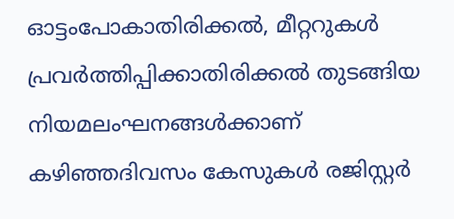ഓട്ടംപോകാതിരിക്കൽ, മീറ്ററുകൾ പ്രവർത്തിപ്പിക്കാതിരിക്കൽ തുടങ്ങിയ നിയമലംഘനങ്ങൾക്കാണ് കഴിഞ്ഞദിവസം കേസുകൾ രജിസ്റ്റർ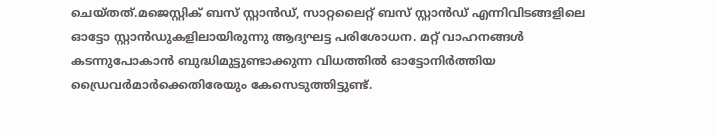ചെയ്തത്.മജെസ്റ്റിക് ബസ് സ്റ്റാൻഡ്, സാറ്റലൈറ്റ് ബസ് സ്റ്റാൻഡ് എന്നിവിടങ്ങളിലെ ഓട്ടോ സ്റ്റാൻഡുകളിലായിരുന്നു ആദ്യഘട്ട പരിശോധന. മറ്റ് വാഹനങ്ങൾ കടന്നുപോകാൻ ബുദ്ധിമുട്ടുണ്ടാക്കുന്ന വിധത്തിൽ ഓട്ടോനിർത്തിയ ഡ്രൈവർമാർക്കെതിരേയും കേസെടുത്തിട്ടുണ്ട്.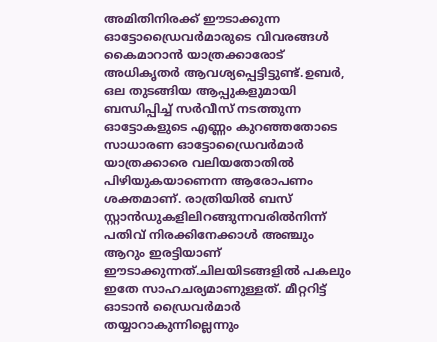അമിതിനിരക്ക് ഈടാക്കുന്ന ഓട്ടോഡ്രൈവർമാരുടെ വിവരങ്ങൾ കൈമാറാൻ യാത്രക്കാരോട് അധികൃതർ ആവശ്യപ്പെട്ടിട്ടുണ്ട്.ഉബർ, ഒല തുടങ്ങിയ ആപ്പുകളുമായി ബന്ധിപ്പിച്ച് സർവീസ് നടത്തുന്ന ഓട്ടോകളുടെ എണ്ണം കുറഞ്ഞതോടെ സാധാരണ ഓട്ടോഡ്രൈവർമാർ യാത്രക്കാരെ വലിയതോതിൽ പിഴിയുകയാണെന്ന ആരോപണം ശക്തമാണ്. രാത്രിയിൽ ബസ് സ്റ്റാൻഡുകളിലിറങ്ങുന്നവരിൽനിന്ന് പതിവ് നിരക്കിനേക്കാൾ അഞ്ചും ആറും ഇരട്ടിയാണ് ഈടാക്കുന്നത്.ചിലയിടങ്ങളിൽ പകലും ഇതേ സാഹചര്യമാണുള്ളത്. മീറ്ററിട്ട് ഓടാൻ ഡ്രൈവർമാർ തയ്യാറാകുന്നില്ലെന്നും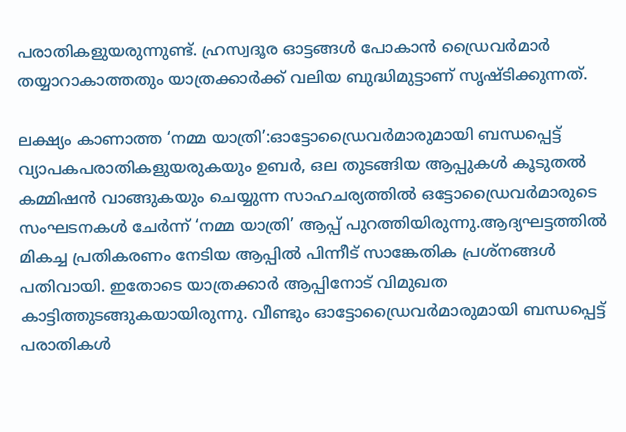പരാതികളുയരുന്നുണ്ട്. ഹ്രസ്വദൂര ഓട്ടങ്ങൾ പോകാൻ ഡ്രൈവർമാർ തയ്യാറാകാത്തതും യാത്രക്കാർക്ക് വലിയ ബുദ്ധിമുട്ടാണ് സൃഷ്ടിക്കുന്നത്.

ലക്ഷ്യം കാണാത്ത ‘നമ്മ യാത്രി’:ഓട്ടോഡ്രൈവർമാരുമായി ബന്ധപ്പെട്ട് വ്യാപകപരാതികളുയരുകയും ഉബർ, ഒല തുടങ്ങിയ ആപ്പുകൾ കൂടുതൽ കമ്മിഷൻ വാങ്ങുകയും ചെയ്യുന്ന സാഹചര്യത്തിൽ ഒട്ടോഡ്രൈവർമാരുടെ സംഘടനകൾ ചേർന്ന് ‘നമ്മ യാത്രി’ ആപ്പ് പുറത്തിയിരുന്നു.ആദ്യഘട്ടത്തിൽ മികച്ച പ്രതികരണം നേടിയ ആപ്പിൽ പിന്നീട് സാങ്കേതിക പ്രശ്‌നങ്ങൾ പതിവായി. ഇതോടെ യാത്രക്കാർ ആപ്പിനോട് വിമുഖത കാട്ടിത്തുടങ്ങുകയായിരുന്നു. വീണ്ടും ഓട്ടോഡ്രൈവർമാരുമായി ബന്ധപ്പെട്ട് പരാതികൾ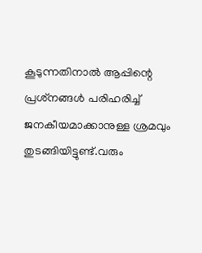കൂടുന്നതിനാൽ ആപ്പിന്റെ പ്രശ്‌നങ്ങൾ പരിഹരിച്ച് ജനകീയമാക്കാനുള്ള ശ്രമവും തുടങ്ങിയിട്ടുണ്ട്.വരും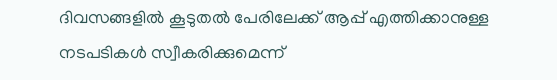ദിവസങ്ങളിൽ കൂടുതൽ പേരിലേക്ക് ആപ്പ് എത്തിക്കാനുള്ള നടപടികൾ സ്വീകരിക്കുമെന്ന്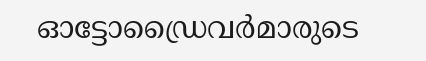ഓട്ടോഡ്രൈവർമാരുടെ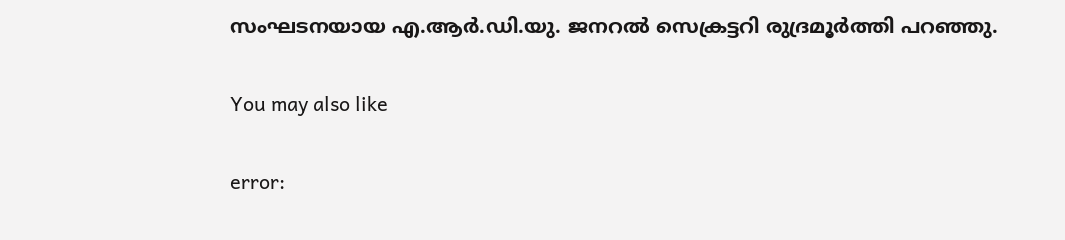സംഘടനയായ എ.ആർ.ഡി.യു. ജനറൽ സെക്രട്ടറി രുദ്രമൂർത്തി പറഞ്ഞു.

You may also like

error: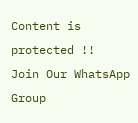Content is protected !!
Join Our WhatsApp Group